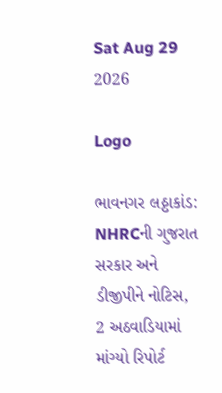Sat Aug 29 2026

Logo

ભાવનગર લઠ્ઠાકાંડ: NHRCની ગુજરાત સરકાર અને ડીજીપીને નોટિસ, 2 અઠવાડિયામાં માંગ્યો રિપોર્ટ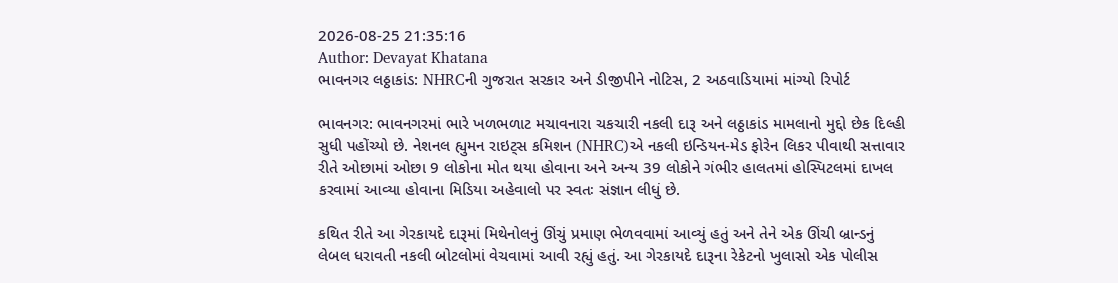2026-08-25 21:35:16
Author: Devayat Khatana
ભાવનગર લઠ્ઠાકાંડ: NHRCની ગુજરાત સરકાર અને ડીજીપીને નોટિસ, 2 અઠવાડિયામાં માંગ્યો રિપોર્ટ

ભાવનગર: ભાવનગરમાં ભારે ખળભળાટ મચાવનારા ચકચારી નકલી દારૂ અને લઠ્ઠાકાંડ મામલાનો મુદ્દો છેક દિલ્હી સુધી પહોંચ્યો છે. નેશનલ હ્યુમન રાઇટ્સ કમિશન (NHRC)એ નકલી ઇન્ડિયન-મેડ ફોરેન લિકર પીવાથી સત્તાવાર રીતે ઓછામાં ઓછા 9 લોકોના મોત થયા હોવાના અને અન્ય 39 લોકોને ગંભીર હાલતમાં હોસ્પિટલમાં દાખલ કરવામાં આવ્યા હોવાના મિડિયા અહેવાલો પર સ્વતઃ સંજ્ઞાન લીધું છે.

કથિત રીતે આ ગેરકાયદે દારૂમાં મિથેનોલનું ઊંચું પ્રમાણ ભેળવવામાં આવ્યું હતું અને તેને એક ઊંચી બ્રાન્ડનું લેબલ ધરાવતી નકલી બોટલોમાં વેચવામાં આવી રહ્યું હતું. આ ગેરકાયદે દારૂના રેકેટનો ખુલાસો એક પોલીસ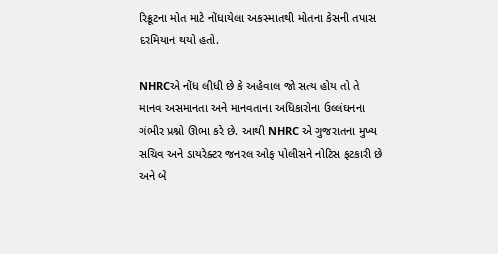રિક્રૂટના મોત માટે નોંધાયેલા અકસ્માતથી મોતના કેસની તપાસ દરમિયાન થયો હતો.

NHRCએ નોંધ લીધી છે કે અહેવાલ જો સત્ય હોય તો તે માનવ અસમાનતા અને માનવતાના અધિકારોના ઉલ્લંઘનના ગંભીર પ્રશ્નો ઊભા કરે છે. આથી NHRC એ ગુજરાતના મુખ્ય સચિવ અને ડાયરેક્ટર જનરલ ઓફ પોલીસને નોટિસ ફટકારી છે અને બે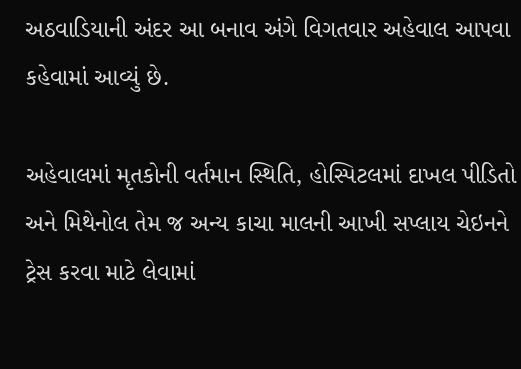અઠવાડિયાની અંદર આ બનાવ અંગે વિગતવાર અહેવાલ આપવા કહેવામાં આવ્યું છે.

અહેવાલમાં મૃતકોની વર્તમાન સ્થિતિ, હોસ્પિટલમાં દાખલ પીડિતો અને મિથેનોલ તેમ જ અન્ય કાચા માલની આખી સપ્લાય ચેઇનને ટ્રેસ કરવા માટે લેવામાં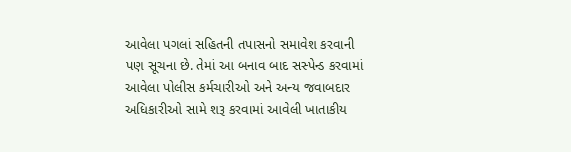આવેલા પગલાં સહિતની તપાસનો સમાવેશ કરવાની પણ સૂચના છે. તેમાં આ બનાવ બાદ સસ્પેન્ડ કરવામાં આવેલા પોલીસ કર્મચારીઓ અને અન્ય જવાબદાર અધિકારીઓ સામે શરૂ કરવામાં આવેલી ખાતાકીય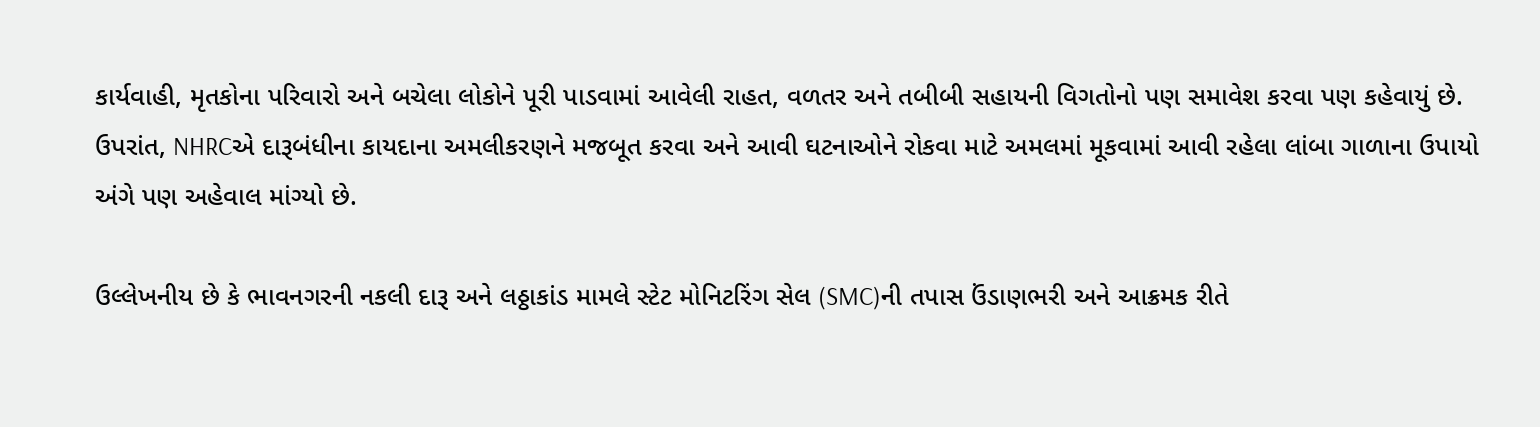કાર્યવાહી, મૃતકોના પરિવારો અને બચેલા લોકોને પૂરી પાડવામાં આવેલી રાહત, વળતર અને તબીબી સહાયની વિગતોનો પણ સમાવેશ કરવા પણ કહેવાયું છે.
ઉપરાંત, NHRCએ દારૂબંધીના કાયદાના અમલીકરણને મજબૂત કરવા અને આવી ઘટનાઓને રોકવા માટે અમલમાં મૂકવામાં આવી રહેલા લાંબા ગાળાના ઉપાયો અંગે પણ અહેવાલ માંગ્યો છે.

ઉલ્લેખનીય છે કે ભાવનગરની નકલી દારૂ અને લઠ્ઠાકાંડ મામલે સ્ટેટ મોનિટરિંગ સેલ (SMC)ની તપાસ ઉંડાણભરી અને આક્રમક રીતે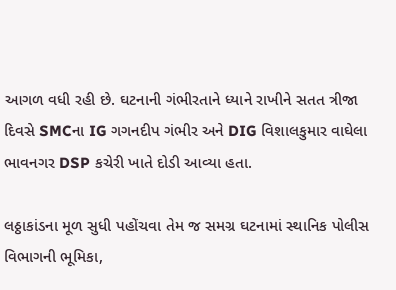આગળ વધી રહી છે. ઘટનાની ગંભીરતાને ધ્યાને રાખીને સતત ત્રીજા દિવસે SMCના IG ગગનદીપ ગંભીર અને DIG વિશાલકુમાર વાઘેલા ભાવનગર DSP કચેરી ખાતે દોડી આવ્યા હતા.

લઠ્ઠાકાંડના મૂળ સુધી પહોંચવા તેમ જ સમગ્ર ઘટનામાં સ્થાનિક પોલીસ વિભાગની ભૂમિકા,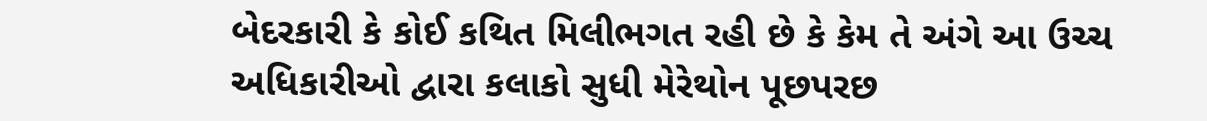બેદરકારી કે કોઈ કથિત મિલીભગત રહી છે કે કેમ તે અંગે આ ઉચ્ચ અધિકારીઓ દ્વારા કલાકો સુધી મેરેથોન પૂછપરછ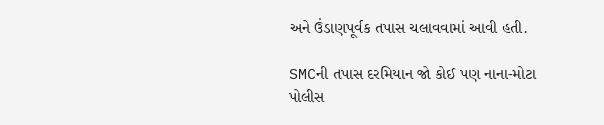અને ઉંડાણપૂર્વક તપાસ ચલાવવામાં આવી હતી.

SMCની તપાસ દરમિયાન જો કોઈ પણ નાના-મોટા પોલીસ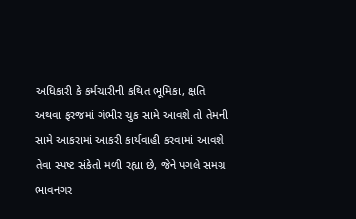અધિકારી કે કર્મચારીની કથિત ભૂમિકા, ક્ષતિ અથવા ફરજમાં ગંભીર ચુક સામે આવશે તો તેમની સામે આકરામાં આકરી કાર્યવાહી કરવામાં આવશે તેવા સ્પષ્ટ સંકેતો મળી રહ્યા છે, જેને પગલે સમગ્ર ભાવનગર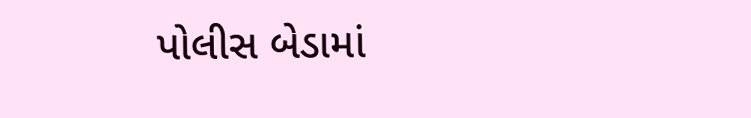પોલીસ બેડામાં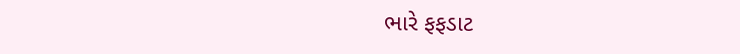ભારે ફફડાટ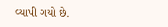વ્યાપી ગયો છે.